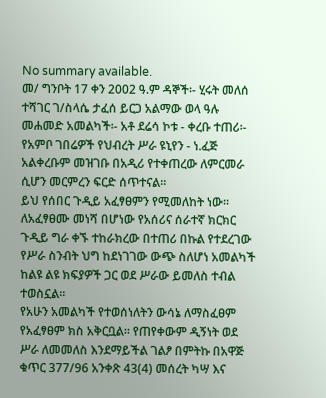No summary available.
መ/ ግንቦት 17 ቀን 2002 ዓ.ም ዳኞች፡- ሂሩት መለሰ ተሻገር ገ/ስላሴ ታፈሰ ይርጋ አልማው ወላ ዓሉ መሐመድ አመልካች፡- አቶ ደሬሳ ኮቱ - ቀረቡ ተጠሪ፡- የአምቦ ገበሬዎች የህብረት ሥራ ዩኒየን - ነ.ፈጅ አልቀረቡም መዝገቡ በአዲሪ የተቀጠረው ለምርመራ ሲሆን መርምረን ፍርድ ሰጥተናል።
ይህ የሰበር ጉዲይ አፈፃፀምን የሚመለከት ነው።
ለአፈፃፀሙ መነሻ በሆነው የአሰሪና ሰራተኛ ክርክር ጉዲይ ግራ ቀኙ ተከራክረው በተጠሪ በኩል የተደረገው የሥራ ስንብት ህግ ከደነገገው ውጭ ስለሆነ አመልካች ከልዩ ልዩ ክፍያዎች ጋር ወደ ሥራው ይመለስ ተብል ተወስኗል።
የአሁን አመልካች የተወሰነለትን ውሳኔ ለማስፈፀም የአፈፃፀም ክስ አቅርቧል። የጠየቀውም ዲኝነት ወደ ሥራ ለመመለስ እንደማይችል ገልፆ በምትኩ በአዋጅ ቁጥር 377/96 አንቀጽ 43(4) መሰረት ካሣ እና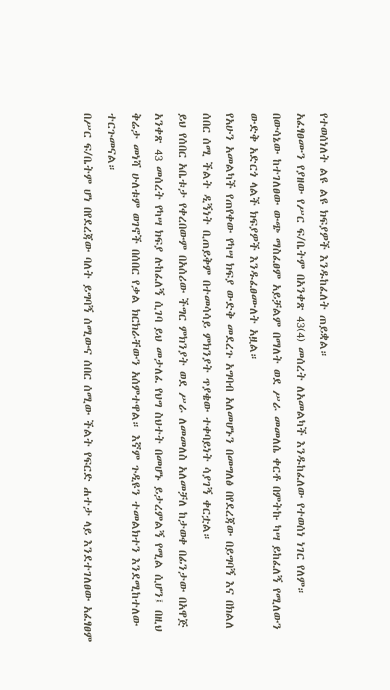የተወሰነለት ልዩ ልዩ ክፍያዎች እንዱከፈለት ጠይቋል።
አፈፃፀሙን የያዘው የሥር ፍ/ቤትም በአንቀጽ 43(4) መሰረት ለአመልካች እንዱከፈለው የተወሰነ ነገር የለም።
በውሳኔው ከተገለፀው ውጭ ማስፈፀም አይቻልም በማለት ወደ ሥራ መመለሴ ቀርቶ በምትኩ ካሣ ይከፈለኝ የሚለውን ውድቅ አድርጎ ላልች ክፍያዎች እንዱፈፀሙለት አዟል።
የአሁን አመልካች የጠየቀው የካሣ ክፍያ ውድቅ መደረጉ አግባብ አለመሆኑን በመግለፅ በየደረጃው በይግባኝ እና በክልለ ሰበር ሰሚ ችልት ዲኝነት ቢጠይቅም በተመሳሳይ ምክንያት ጥያቄው ተቀባይነት ሳያገኝ ቀርቷል።
ይህ የሰበር አቤቱታ የቀረበውም በአሰሪው ችግር ምክንያት ወደ ሥራ ለመመለስ አለመቻለ ከታወቀ በፊንታው በአዋጅ አንቀጽ 43 መሰረት የካሣ ክፍያ ሉከፈለኝ ሲገባ ይህ መታለፈ የህግ ስህተት በመሆኑ ይታረምልኝ የሚል ሲሆን፤ በዚህ ቅሬታ መነሻ ሁለቱም ወገኖች በሰበር የቃል ክርክራቸውን አሰምተዋል። እኛም ጉዲዩን ተመልክተን እንደሚከተለው ተርጉመናል።
በሥር ፍ/ቤትም ሆነ በየደረጃው ባለት ይግባኝ ሰሚውና ሰበር ሰሚው ችልት የፍርድ ሐተታ ላይ እንደተገለፀው አፈፃፀም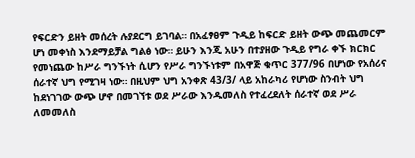የፍርድን ይዘት መሰረት ሉያደርግ ይገባል። በአፈፃፀም ጉዲይ ከፍርድ ይዘት ውጭ መጨመርም ሆነ መቀነስ እንደማይቻል ግልፅ ነው። ይሁን እንጂ አሁን በተያዘው ጉዲይ የግራ ቀኙ ክርክር የመነጨው ከሥራ ግንኙነት ሲሆን የሥራ ግንኙነቱም በአዋጅ ቁጥር 377/96 በሆነው የአሰሪና ሰራተኛ ህግ የሚገዛ ነው። በዚህም ህግ አንቀጽ 43/3/ ላይ አከራካሪ የሆነው ስንብት ህግ ከደነገገው ውጭ ሆኖ በመገኘቱ ወደ ሥራው እንዱመለስ የተፈረደለት ሰራተኛ ወደ ሥራ ለመመለስ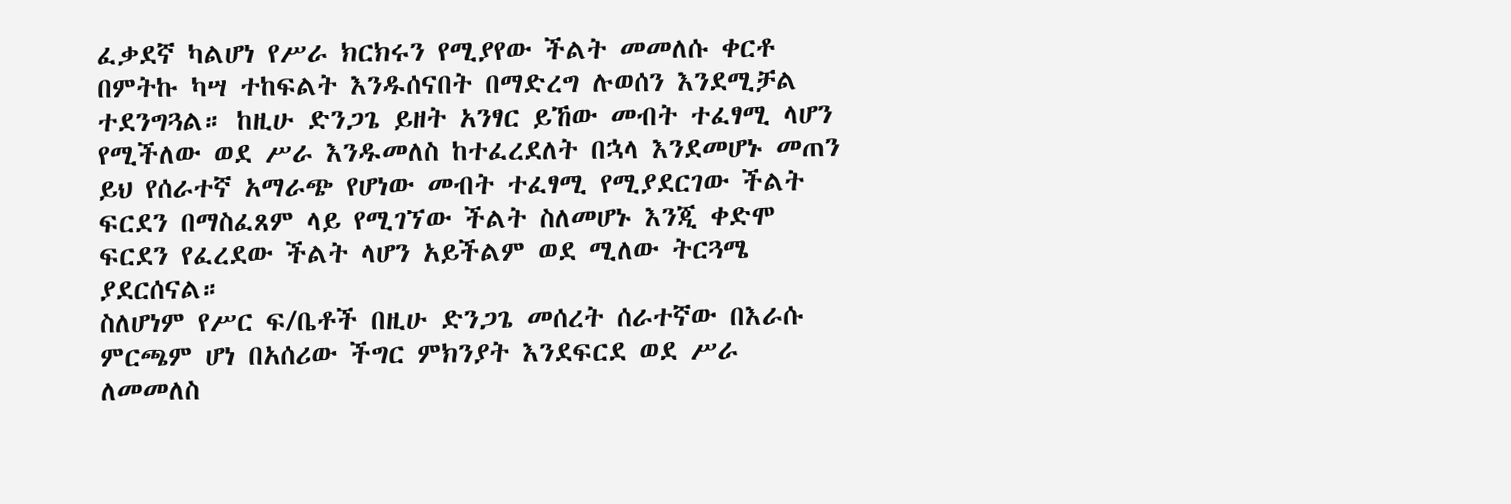ፈቃደኛ ካልሆነ የሥራ ክርክሩን የሚያየው ችልት መመለሱ ቀርቶ በምትኩ ካሣ ተከፍልት እንዱሰናበት በማድረግ ሉወሰን እንደሚቻል ተደንግጓል። ከዚሁ ድንጋጌ ይዘት አንፃር ይኸው መብት ተፈፃሚ ላሆን የሚችለው ወደ ሥራ እንዱመለስ ከተፈረደለት በኋላ እንደመሆኑ መጠን ይህ የሰራተኛ አማራጭ የሆነው መብት ተፈፃሚ የሚያደርገው ችልት ፍርደን በማስፈጸም ላይ የሚገኘው ችልት ስለመሆኑ እንጂ ቀድሞ ፍርደን የፈረደው ችልት ላሆን አይችልም ወደ ሚለው ትርጓሜ ያደርሰናል።
ስለሆነም የሥር ፍ/ቤቶች በዚሁ ድንጋጌ መሰረት ሰራተኛው በእራሱ ምርጫም ሆነ በአሰሪው ችግር ምክንያት እንደፍርደ ወደ ሥራ ለመመለስ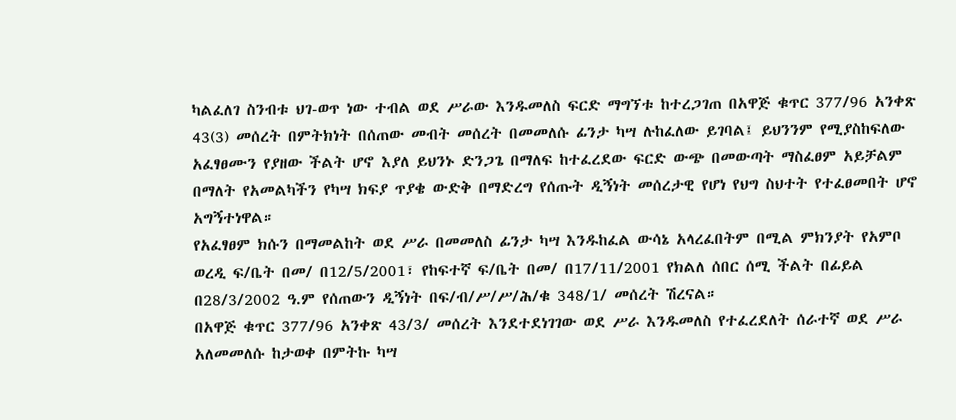ካልፈለገ ስንብቱ ህገ-ወጥ ነው ተብል ወደ ሥራው እንዱመለስ ፍርድ ማግኘቱ ከተረጋገጠ በአዋጅ ቁጥር 377/96 አንቀጽ 43(3) መሰረት በምትክነት በሰጠው መብት መሰረት በመመለሱ ፊንታ ካሣ ሉከፈለው ይገባል፤ ይህንንም የሚያስከፍለው አፈፃፀሙን የያዘው ችልት ሆኖ እያለ ይህንኑ ድንጋጌ በማለፍ ከተፈረደው ፍርድ ውጭ በመውጣት ማስፈፀም አይቻልም በማለት የአመልካችን የካሣ ክፍያ ጥያቄ ውድቅ በማድረግ የሰጡት ዲኝነት መሰረታዊ የሆነ የህግ ስህተት የተፈፀመበት ሆኖ አግኝተነዋል።
የአፈፃፀም ክሱን በማመልከት ወደ ሥራ በመመለስ ፊንታ ካሣ እንዱከፈል ውሳኔ አላረፈበትም በሚል ምክንያት የአምቦ ወረዲ ፍ/ቤት በመ/ በ12/5/2001፣ የከፍተኛ ፍ/ቤት በመ/ በ17/11/2001 የክልለ ሰበር ሰሚ ችልት በፊይል በ28/3/2002 ዓ.ም የሰጠውን ዲኝነት በፍ/ብ/ሥ/ሥ/ሕ/ቁ 348/1/ መሰረት ሽረናል።
በአዋጅ ቁጥር 377/96 አንቀጽ 43/3/ መሰረት እንደተደነገገው ወደ ሥራ እንዱመለስ የተፈረደለት ሰራተኛ ወደ ሥራ አለመመለሱ ከታወቀ በምትኩ ካሣ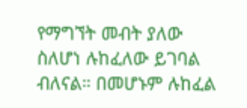የማግኘት መብት ያለው ስለሆነ ሉከፈለው ይገባል ብለናል። በመሆኑም ሉከፈል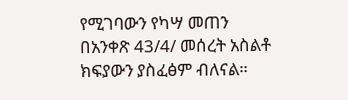የሚገባውን የካሣ መጠን በአንቀጽ 43/4/ መሰረት አስልቶ ክፍያውን ያስፈፅም ብለናል።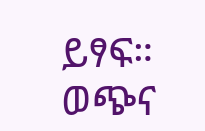ይፃፍ።
ወጭና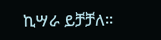ኪሣራ ይቻቻለ።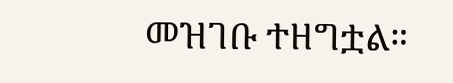መዝገቡ ተዘግቷል።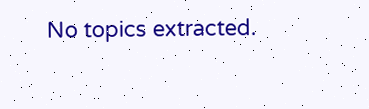No topics extracted.